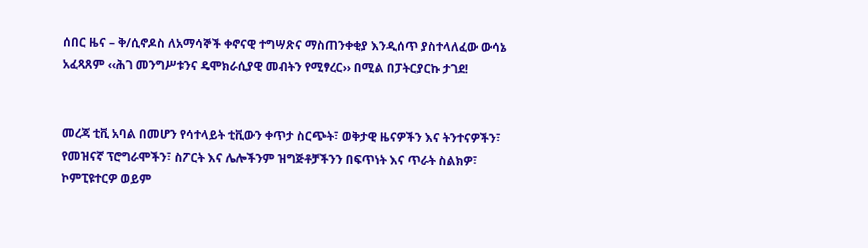ሰበር ዜና – ቅ/ሲኖዶስ ለአማሳኞች ቀኖናዊ ተግሣጽና ማስጠንቀቂያ እንዲሰጥ ያስተላለፈው ውሳኔ አፈጻጸም ‹‹ሕገ መንግሥቱንና ዴሞክራሲያዊ መብትን የሚፃረር›› በሚል በፓትርያርኩ ታገደ!


መረጃ ቲቪ አባል በመሆን የሳተላይት ቲቪውን ቀጥታ ስርጭት፣ ወቅታዊ ዜናዎችን እና ትንተናዎችን፣ የመዝናኛ ፕሮግራሞችን፣ ስፖርት እና ሌሎችንም ዝግጅቶቻችንን በፍጥነት እና ጥራት ስልክዎ፣ ኮምፒዩተርዎ ወይም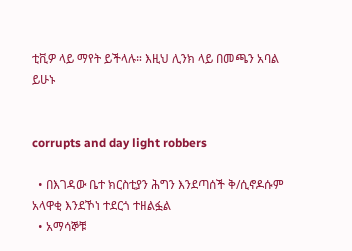ቲቪዎ ላይ ማየት ይችላሉ። እዚህ ሊንክ ላይ በመጫን አባል ይሁኑ


corrupts and day light robbers

  • በእገዳው ቤተ ክርስቲያን ሕግን እንደጣሰች ቅ/ሲኖዶሱም አላዋቂ እንደኾነ ተደርጎ ተዘልፏል
  • አማሳኞቹ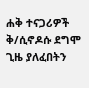ሐቅ ተናጋሪዎች ቅ/ሲኖዶሱ ደግሞ ጊዜ ያለፈበትን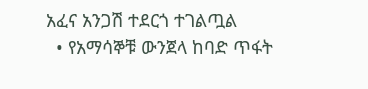አፈና አንጋሽ ተደርጎ ተገልጧል
  • የአማሳኞቹ ውንጀላ ከባድ ጥፋት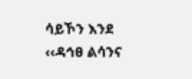ሳይኾን እንደ ‹‹ዳኅፀ ልሳንና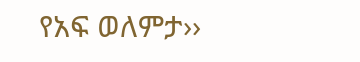የአፍ ወለምታ››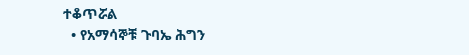ተቆጥሯል
  • የአማሳኞቹ ጉባኤ ሕግን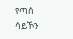የጣሰ ሳይኾን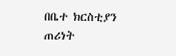በቤተ ክርስቲያን ጠሪነት